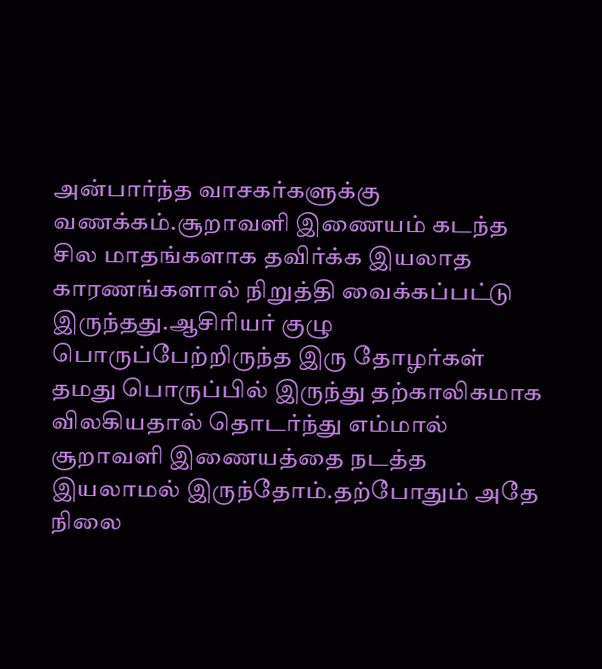அன்பார்ந்த வாசகர்களுக்கு வணக்கம்.சூறாவளி இணையம் கடந்த சில மாதங்களாக தவிர்க்க இயலாத காரணங்களால் நிறுத்தி வைக்கப்பட்டு இருந்தது.ஆசிரியர் குழு பொருப்பேற்றிருந்த இரு தோழர்கள் தமது பொருப்பில் இருந்து தற்காலிகமாக விலகியதால் தொடர்ந்து எம்மால் சூறாவளி இணையத்தை நடத்த இயலாமல் இருந்தோம்.தற்போதும் அதே நிலை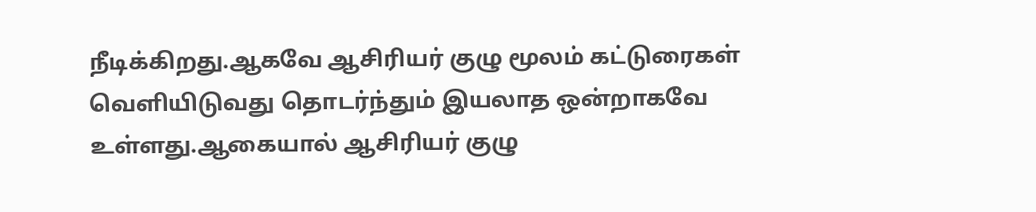நீடிக்கிறது.ஆகவே ஆசிரியர் குழு மூலம் கட்டுரைகள் வெளியிடுவது தொடர்ந்தும் இயலாத ஒன்றாகவே உள்ளது.ஆகையால் ஆசிரியர் குழு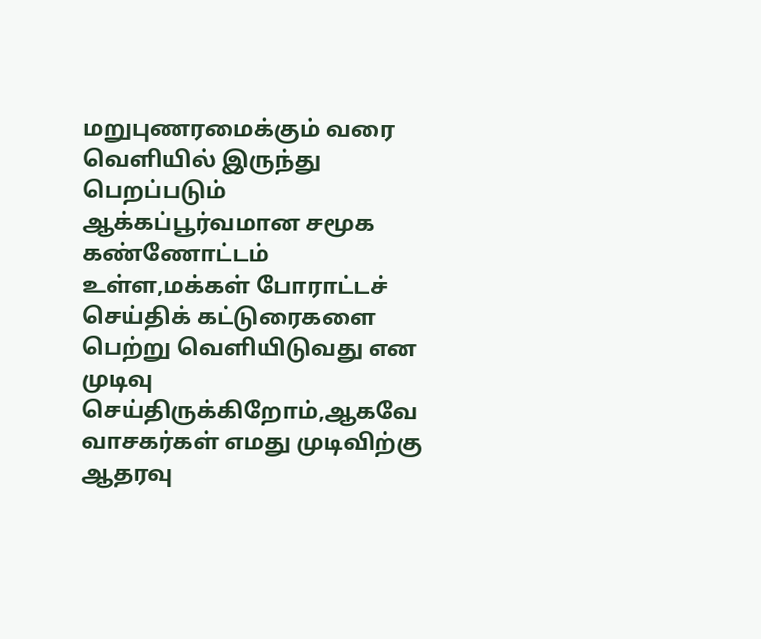மறுபுணரமைக்கும் வரை வெளியில் இருந்து பெறப்படும் ஆக்கப்பூர்வமான சமூக கண்ணோட்டம் உள்ள,மக்கள் போராட்டச் செய்திக் கட்டுரைகளை பெற்று வெளியிடுவது என முடிவு செய்திருக்கிறோம்,ஆகவே வாசகர்கள் எமது முடிவிற்கு ஆதரவு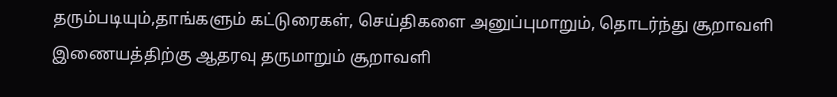தரும்படியும்,தாங்களும் கட்டுரைகள், செய்திகளை அனுப்புமாறும், தொடர்ந்து சூறாவளி இணையத்திற்கு ஆதரவு தருமாறும் சூறாவளி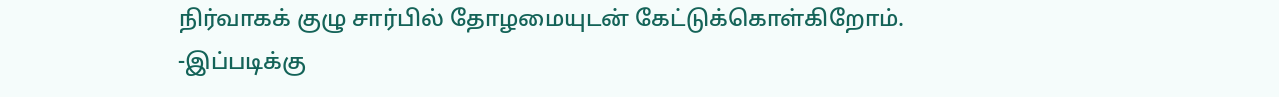நிர்வாகக் குழு சார்பில் தோழமையுடன் கேட்டுக்கொள்கிறோம்.
-இப்படிக்கு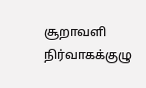சூறாவளி நிர்வாகக்குழு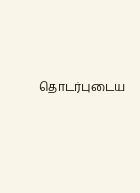தொடர்புடைய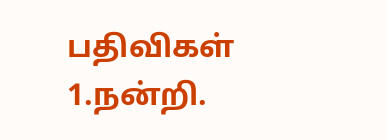பதிவிகள்
1.நன்றி.